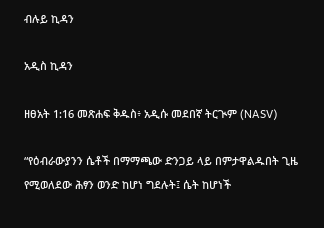ብሉይ ኪዳን

አዲስ ኪዳን

ዘፀአት 1:16 መጽሐፍ ቅዱስ፥ አዲሱ መደበኛ ትርጒም (NASV)

“የዕብራውያንን ሴቶች በማማጫው ድንጋይ ላይ በምታዋልዱበት ጊዜ የሚወለደው ሕፃን ወንድ ከሆነ ግደሉት፤ ሴት ከሆነች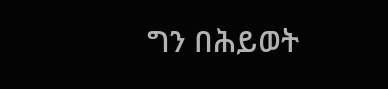ግን በሕይወት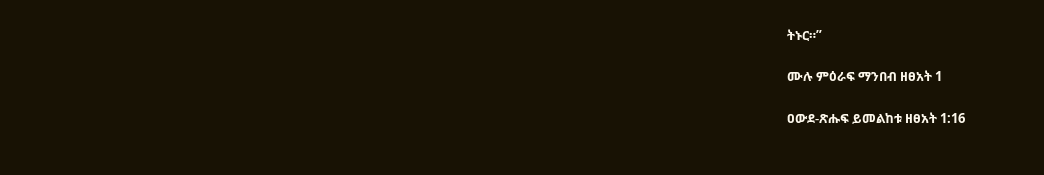ትኑር።”

ሙሉ ምዕራፍ ማንበብ ዘፀአት 1

ዐውደ-ጽሑፍ ይመልከቱ ዘፀአት 1:16